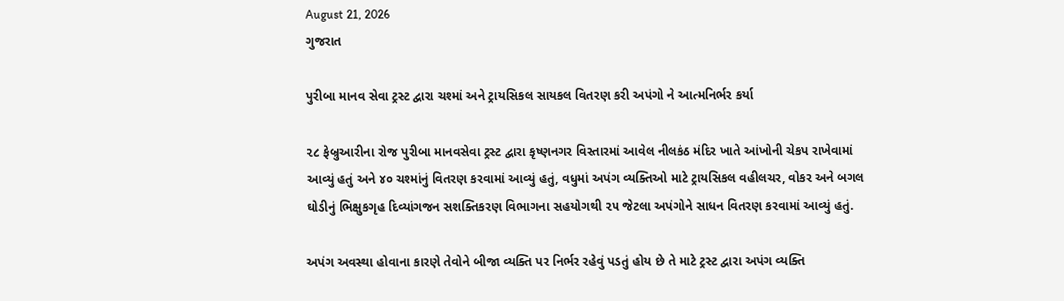August 21, 2026
ગુજરાત

પુરીબા માનવ સેવા ટ્રસ્ટ દ્વારા ચશ્માં અને ટ્રાયસિકલ સાયકલ વિતરણ કરી અપંગો ને આત્મનિર્ભર કર્યા

૨૮ ફેબ્રુઆરીના રોજ પુરીબા માનવસેવા ટ્રસ્ટ દ્વારા કૃષ્ણનગર વિસ્તારમાં આવેલ નીલકંઠ મંદિર ખાતે આંખોની ચેકપ રાખેવામાં આવ્યું હતું અને ૪૦ ચશ્માંનું વિતરણ કરવામાં આવ્યું હતું, વધુમાં અપંગ વ્યક્તિઓ માટે ટ્રાયસિકલ વહીલચર, વોકર અને બગલ ઘોડીનું ભિક્ષુકગૃહ દિવ્યાંગજન સશક્તિકરણ વિભાગના સહયોગથી ૨૫ જેટલા અપંગોને સાધન વિતરણ કરવામાં આવ્યું હતું.

અપંગ અવસ્થા હોવાના કારણે તેવોને બીજા વ્યક્તિ પર નિર્ભર રહેવું પડતું હોય છે તે માટે ટ્રસ્ટ દ્વારા અપંગ વ્યક્તિ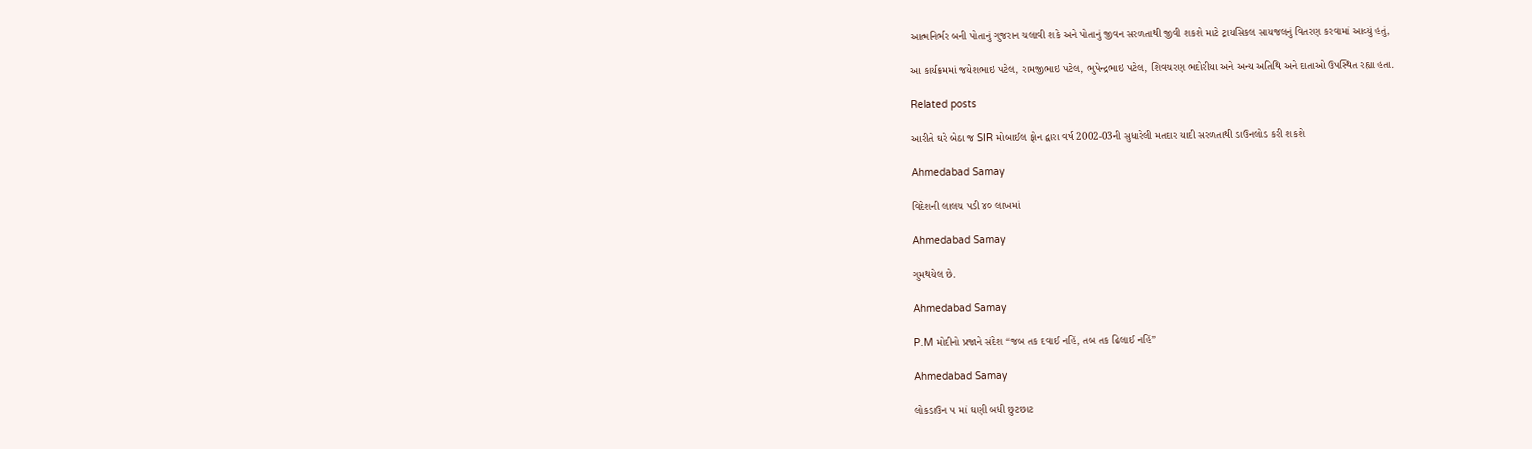આત્મનિર્ભર બની પોતાનું ગુજરાન ચલાવી શકે અને પોતાનું જીવન સરળતાથી જીવી શકશે માટે ટ્રાયસિકલ સાયજલનું વિતરણ કરવામાં આવ્યું હતું,

આ કાર્યક્રમમાં જયેશભાઇ પટેલ, રામજીભાઇ પટેલ, ભુપેન્દ્રભાઇ પટેલ, શિવચરણ ભદોરીયા અને અન્ય અતિથિ અને દાતાઓ ઉપસ્થિત રહ્યા હતા.

Related posts

આરીતે ઘરે બેઠા જ SIR મોબાઈલ ફોન દ્વારા વર્ષ 2002-03ની સુધારેલી મતદાર યાદી સરળતાથી ડાઉનલોડ કરી શકશે

Ahmedabad Samay

વિદેશની લાલચ પડી ૪૦ લાખમાં

Ahmedabad Samay

ગુમથયેલ છે.

Ahmedabad Samay

P.M મોદીનો પ્રજાને સંદેશ “જબ તક દવાઈ નહિં, તબ તક ઢિલાઈ નહિં”

Ahmedabad Samay

લોકડાઉન ૫ માં ઘણી બધી છુટછાટ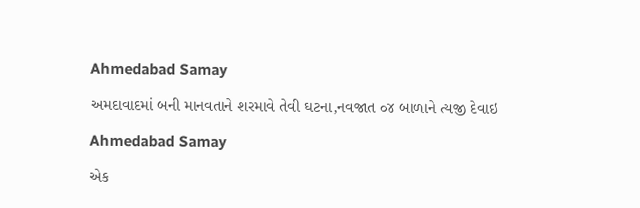Ahmedabad Samay

અમદાવાદમાં બની માનવતાને શરમાવે તેવી ઘટના,નવજાત ૦૪ બાળાને ત્યજી દેવાઇ

Ahmedabad Samay

એક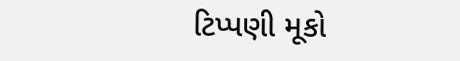ટિપ્પણી મૂકો